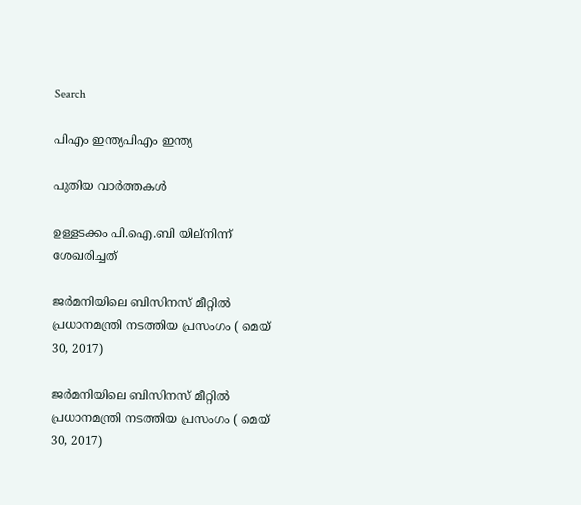Search

പിഎം ഇന്ത്യപിഎം ഇന്ത്യ

പുതിയ വാർത്തകൾ

ഉള്ളടക്കം പി.ഐ.ബി യില്നിന്ന് ശേഖരിച്ചത്

ജര്‍മനിയിലെ ബിസിനസ് മീറ്റില്‍ പ്രധാനമന്ത്രി നടത്തിയ പ്രസംഗം ( മെയ് 30, 2017)

ജര്‍മനിയിലെ ബിസിനസ് മീറ്റില്‍ പ്രധാനമന്ത്രി നടത്തിയ പ്രസംഗം ( മെയ് 30, 2017)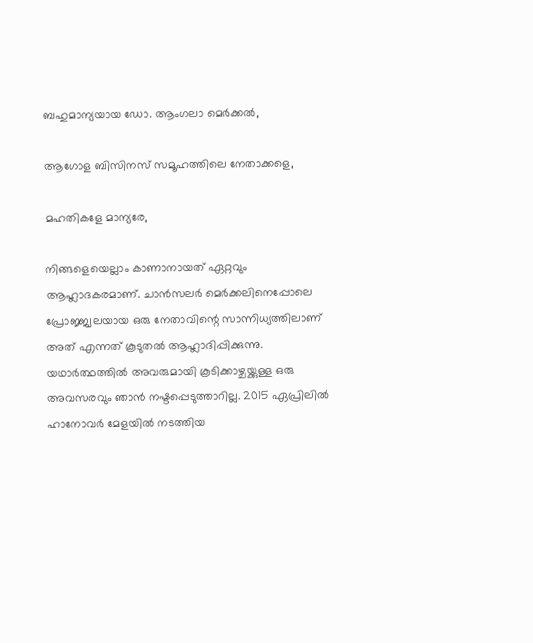ബഹുമാന്യയായ ഡോ. ആംഗലാ മെര്‍ക്കല്‍,

ആഗോള ബിസിനസ് സമൂഹത്തിലെ നേതാക്കളെ,

മഹതികളേ മാന്യരേ,

നിങ്ങളെയെല്ലാം കാണാനായത് ഏറ്റവും ആഹ്ലാദകരമാണ്. ചാന്‍സലര്‍ മെര്‍ക്കലിനെപ്പോലെ പ്രോജ്ജ്വലയായ ഒരു നേതാവിന്റെ സാന്നിധ്യത്തിലാണ് അത് എന്നത് കൂടുതല്‍ ആഹ്ലാദിപ്പിക്കുന്നു. യഥാര്‍ത്ഥത്തില്‍ അവരുമായി കൂടിക്കാഴ്ചയ്ക്കുള്ള ഒരു അവസരവും ഞാന്‍ നഷ്ടപ്പെടുത്താറില്ല. 2015 ഏപ്രിലില്‍ ഹാനോവര്‍ മേളയില്‍ നടത്തിയ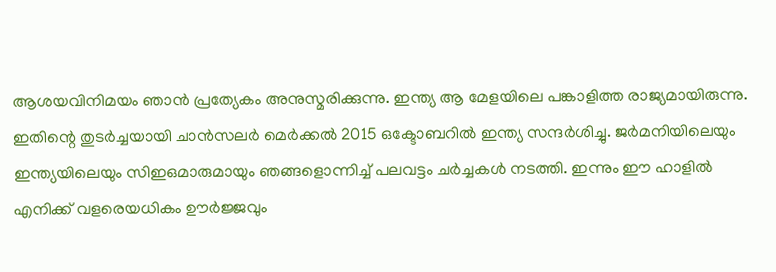ആശയവിനിമയം ഞാന്‍ പ്രത്യേകം അനുസ്മരിക്കുന്നു. ഇന്ത്യ ആ മേളയിലെ പങ്കാളിത്ത രാജ്യമായിരുന്നു. ഇതിന്റെ തുടര്‍ച്ചയായി ചാന്‍സലര്‍ മെര്‍ക്കല്‍ 2015 ഒക്ടോബറില്‍ ഇന്ത്യ സന്ദര്‍ശിച്ചു. ജര്‍മനിയിലെയും ഇന്ത്യയിലെയും സിഇഒമാരുമായും ഞങ്ങളൊന്നിച്ച് പലവട്ടം ചര്‍ച്ചകള്‍ നടത്തി. ഇന്നും ഈ ഹാളില്‍ എനിക്ക് വളരെയധികം ഊര്‍ജ്ജവും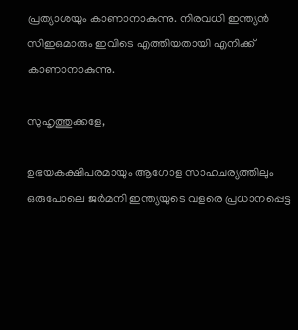പ്രത്യാശയും കാണാനാകുന്നു. നിരവധി ഇന്ത്യന്‍ സിഇഒമാരും ഇവിടെ എത്തിയതായി എനിക്ക് കാണാനാകുന്നു.

സുഹൃത്തുക്കളേ,

ഉഭയകക്ഷിപരമായും ആഗോള സാഹചര്യത്തിലും ഒരുപോലെ ജര്‍മനി ഇന്ത്യയുടെ വളരെ പ്രധാനപ്പെട്ട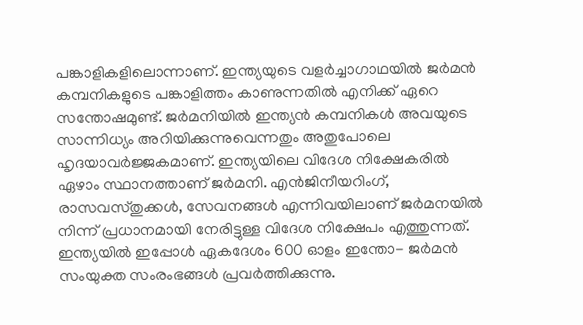പങ്കാളികളിലൊന്നാണ്. ഇന്ത്യയുടെ വളര്‍ച്ചാഗാഥയില്‍ ജര്‍മന്‍ കമ്പനികളുടെ പങ്കാളിത്തം കാണുന്നതില്‍ എനിക്ക് ഏറെ സന്തോഷമുണ്ട്. ജര്‍മനിയില്‍ ഇന്ത്യന്‍ കമ്പനികള്‍ അവയുടെ സാന്നിധ്യം അറിയിക്കുന്നുവെന്നതും അതുപോലെ ഹൃദയാവര്‍ജ്ജകമാണ്. ഇന്ത്യയിലെ വിദേശ നിക്ഷേകരില്‍ ഏഴാം സ്ഥാനത്താണ് ജര്‍മനി. എന്‍ജിനീയറിംഗ്, രാസവസ്തുക്കള്‍, സേവനങ്ങള്‍ എന്നിവയിലാണ് ജര്‍മനയില്‍ നിന്ന് പ്രധാനമായി നേരിട്ടുള്ള വിദേശ നിക്ഷേപം എത്തുന്നത്. ഇന്ത്യയില്‍ ഇപ്പോള്‍ ഏകദേശം 600 ഓളം ഇന്തോ- ജര്‍മന്‍ സംയുക്ത സംരംഭങ്ങള്‍ പ്രവര്‍ത്തിക്കുന്നു.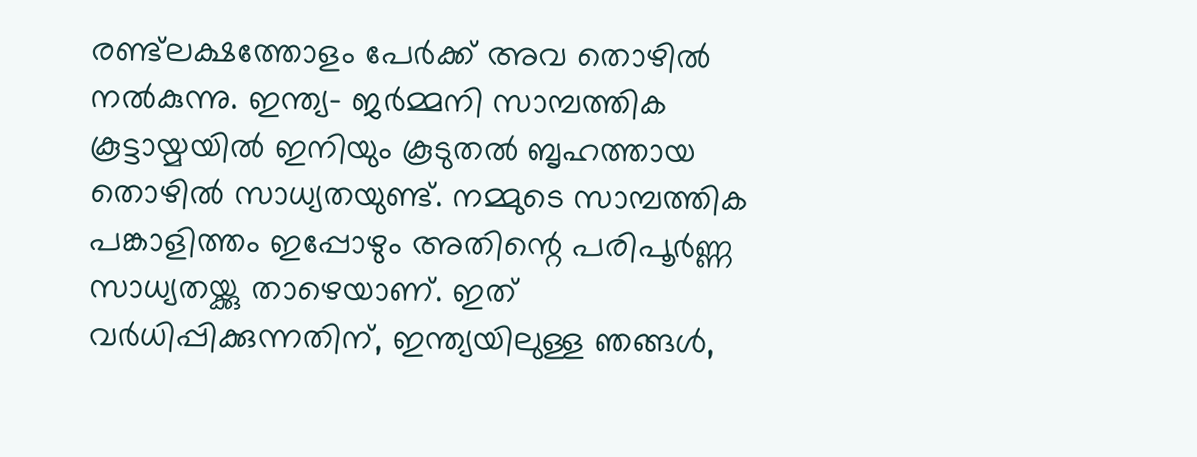രണ്ട്‌ലക്ഷത്തോളം പേര്‍ക്ക് അവ തൊഴില്‍ നല്‍കുന്നു. ഇന്ത്യ- ജര്‍മ്മനി സാമ്പത്തിക കൂട്ടായ്മയില്‍ ഇനിയും കൂടുതല്‍ ബൃഹത്തായ തൊഴില്‍ സാധ്യതയുണ്ട്. നമ്മുടെ സാമ്പത്തിക പങ്കാളിത്തം ഇപ്പോഴും അതിന്റെ പരിപൂര്‍ണ്ണ സാധ്യതയ്ക്കു താഴെയാണ്. ഇത് വര്‍ധിപ്പിക്കുന്നതിന്, ഇന്ത്യയിലുള്ള ഞങ്ങള്‍,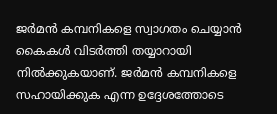ജര്‍മന്‍ കമ്പനികളെ സ്വാഗതം ചെയ്യാന്‍ കൈകള്‍ വിടര്‍ത്തി തയ്യാറായി നില്‍ക്കുകയാണ്. ജര്‍മന്‍ കമ്പനികളെ സഹായിക്കുക എന്ന ഉദ്ദേശത്തോടെ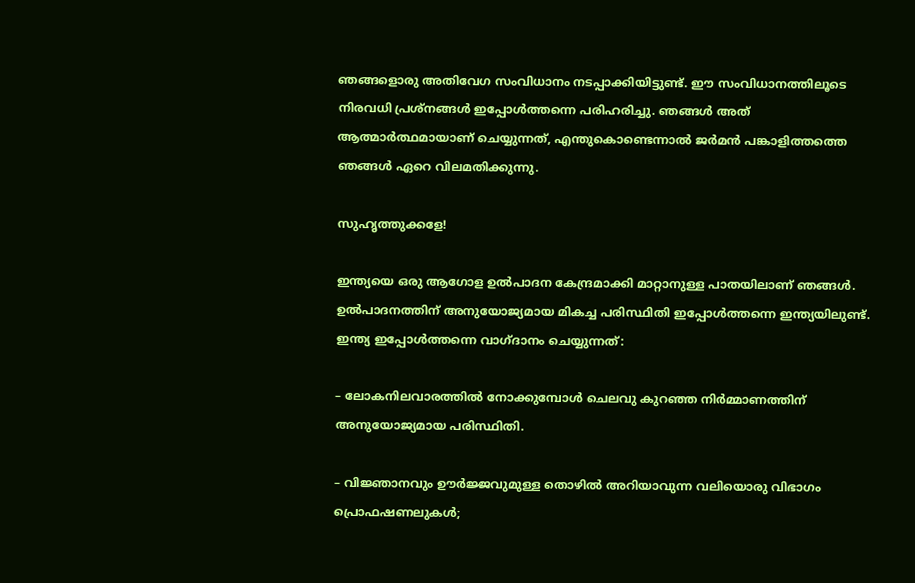ഞങ്ങളൊരു അതിവേഗ സംവിധാനം നടപ്പാക്കിയിട്ടുണ്ട്. ഈ സംവിധാനത്തിലൂടെ നിരവധി പ്രശ്‌നങ്ങള്‍ ഇപ്പോള്‍ത്തന്നെ പരിഹരിച്ചു. ഞങ്ങള്‍ അത് ആത്മാര്‍ത്ഥമായാണ് ചെയ്യുന്നത്, എന്തുകൊണ്ടെന്നാല്‍ ജര്‍മന്‍ പങ്കാളിത്തത്തെ ഞങ്ങള്‍ ഏറെ വിലമതിക്കുന്നു.

സുഹൃത്തുക്കളേ!

ഇന്ത്യയെ ഒരു ആഗോള ഉല്‍പാദന കേന്ദ്രമാക്കി മാറ്റാനുള്ള പാതയിലാണ് ഞങ്ങള്‍. ഉല്‍പാദനത്തിന് അനുയോജ്യമായ മികച്ച പരിസ്ഥിതി ഇപ്പോള്‍ത്തന്നെ ഇന്ത്യയിലുണ്ട്. ഇന്ത്യ ഇപ്പോള്‍ത്തന്നെ വാഗ്ദാനം ചെയ്യുന്നത്:

– ലോകനിലവാരത്തില്‍ നോക്കുമ്പോള്‍ ചെലവു കുറഞ്ഞ നിര്‍മ്മാണത്തിന് അനുയോജ്യമായ പരിസ്ഥിതി.

– വിജ്ഞാനവും ഊര്‍ജ്ജവുമുള്ള തൊഴില്‍ അറിയാവുന്ന വലിയൊരു വിഭാഗം പ്രൊഫഷണലുകള്‍;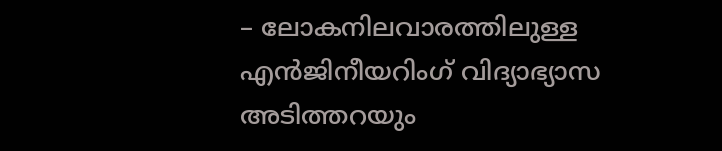– ലോകനിലവാരത്തിലുള്ള എന്‍ജിനീയറിംഗ് വിദ്യാഭ്യാസ അടിത്തറയും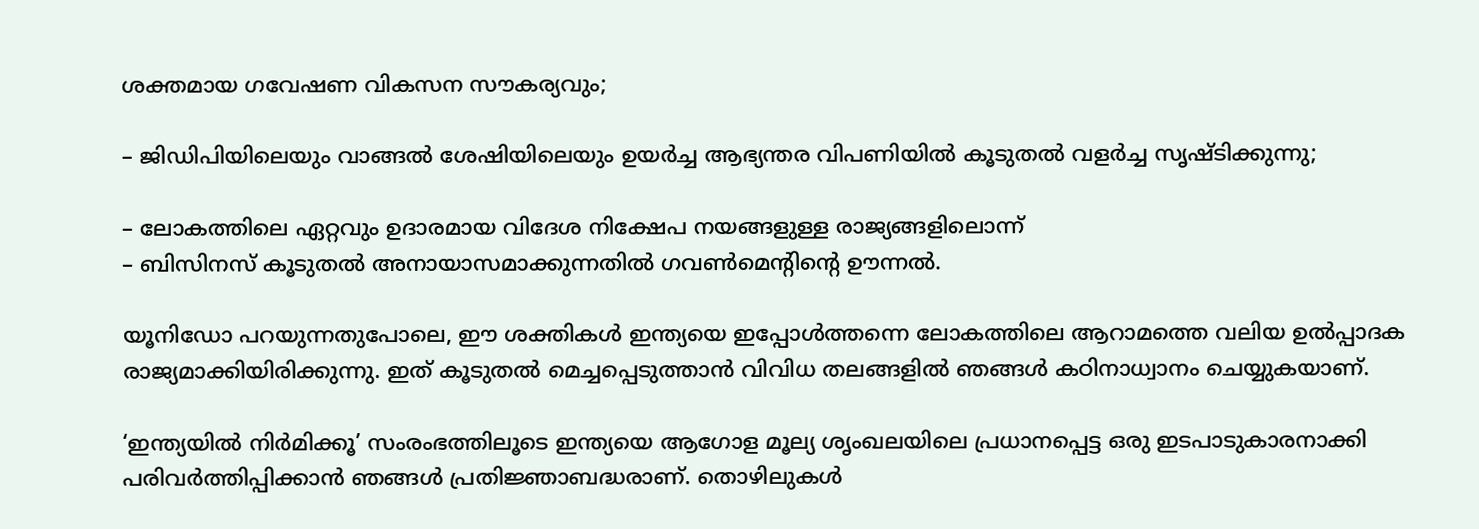ശക്തമായ ഗവേഷണ വികസന സൗകര്യവും;

– ജിഡിപിയിലെയും വാങ്ങല്‍ ശേഷിയിലെയും ഉയര്‍ച്ച ആഭ്യന്തര വിപണിയില്‍ കൂടുതല്‍ വളര്‍ച്ച സൃഷ്ടിക്കുന്നു;

– ലോകത്തിലെ ഏറ്റവും ഉദാരമായ വിദേശ നിക്ഷേപ നയങ്ങളുള്ള രാജ്യങ്ങളിലൊന്ന്
– ബിസിനസ് കൂടുതല്‍ അനായാസമാക്കുന്നതില്‍ ഗവണ്‍മെന്റിന്റെ ഊന്നല്‍.

യൂനിഡോ പറയുന്നതുപോലെ, ഈ ശക്തികള്‍ ഇന്ത്യയെ ഇപ്പോള്‍ത്തന്നെ ലോകത്തിലെ ആറാമത്തെ വലിയ ഉല്‍പ്പാദക രാജ്യമാക്കിയിരിക്കുന്നു. ഇത് കൂടുതല്‍ മെച്ചപ്പെടുത്താന്‍ വിവിധ തലങ്ങളില്‍ ഞങ്ങള്‍ കഠിനാധ്വാനം ചെയ്യുകയാണ്.

‘ഇന്ത്യയില്‍ നിര്‍മിക്കൂ’ സംരംഭത്തിലൂടെ ഇന്ത്യയെ ആഗോള മൂല്യ ശൃംഖലയിലെ പ്രധാനപ്പെട്ട ഒരു ഇടപാടുകാരനാക്കി പരിവര്‍ത്തിപ്പിക്കാന്‍ ഞങ്ങള്‍ പ്രതിജ്ഞാബദ്ധരാണ്. തൊഴിലുകള്‍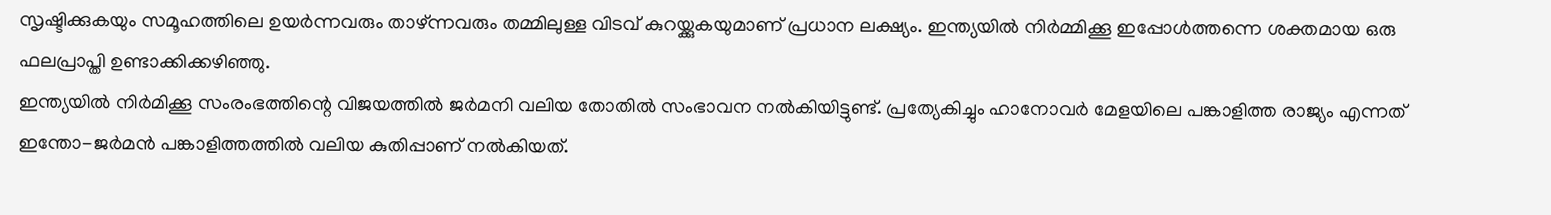സൃഷ്ടിക്കുകയും സമൂഹത്തിലെ ഉയര്‍ന്നവരും താഴ്ന്നവരും തമ്മിലുള്ള വിടവ് കുറയ്ക്കുകയുമാണ് പ്രധാന ലക്ഷ്യം. ഇന്ത്യയില്‍ നിര്‍മ്മിക്കൂ ഇപ്പോള്‍ത്തന്നെ ശക്തമായ ഒരു ഫലപ്രാപ്തി ഉണ്ടാക്കിക്കഴിഞ്ഞു.
ഇന്ത്യയില്‍ നിര്‍മിക്കൂ സംരംഭത്തിന്റെ വിജയത്തില്‍ ജര്‍മനി വലിയ തോതില്‍ സംഭാവന നല്‍കിയിട്ടുണ്ട്. പ്രത്യേകിച്ചും ഹാനോവര്‍ മേളയിലെ പങ്കാളിത്ത രാജ്യം എന്നത് ഇന്തോ-ജര്‍മന്‍ പങ്കാളിത്തത്തില്‍ വലിയ കുതിപ്പാണ് നല്‍കിയത്.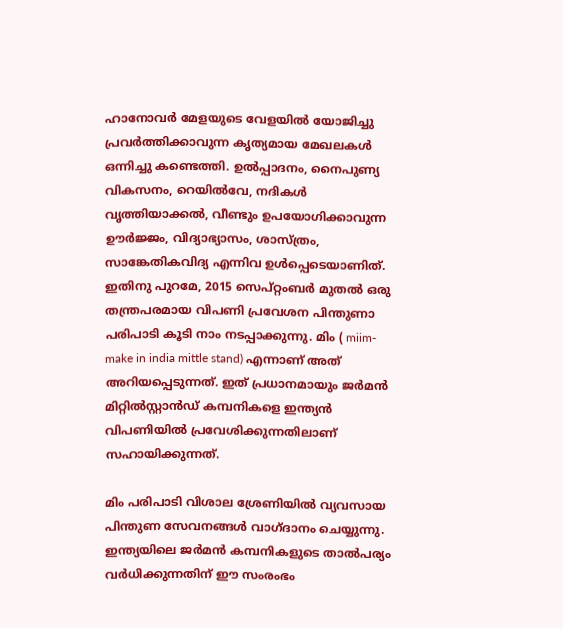ഹാനോവര്‍ മേളയുടെ വേളയില്‍ യോജിച്ചു പ്രവര്‍ത്തിക്കാവുന്ന കൃത്യമായ മേഖലകള്‍ ഒന്നിച്ചു കണ്ടെത്തി. ഉല്‍പ്പാദനം, നൈപുണ്യ വികസനം, റെയില്‍വേ, നദികള്‍ വൃത്തിയാക്കല്‍, വീണ്ടും ഉപയോഗിക്കാവുന്ന ഊര്‍ജ്ജം, വിദ്യാഭ്യാസം, ശാസ്ത്രം, സാങ്കേതികവിദ്യ എന്നിവ ഉള്‍പ്പെടെയാണിത്. ഇതിനു പുറമേ, 2015 സെപ്റ്റംബര്‍ മുതല്‍ ഒരു തന്ത്രപരമായ വിപണി പ്രവേശന പിന്തുണാ പരിപാടി കൂടി നാം നടപ്പാക്കുന്നു. മിം ( miim- make in india mittle stand) എന്നാണ് അത് അറിയപ്പെടുന്നത്. ഇത് പ്രധാനമായും ജര്‍മന്‍ മിറ്റില്‍സ്റ്റാന്‍ഡ് കമ്പനികളെ ഇന്ത്യന്‍ വിപണിയില്‍ പ്രവേശിക്കുന്നതിലാണ് സഹായിക്കുന്നത്.

മിം പരിപാടി വിശാല ശ്രേണിയില്‍ വ്യവസായ പിന്തുണ സേവനങ്ങള്‍ വാഗ്ദാനം ചെയ്യുന്നു. ഇന്ത്യയിലെ ജര്‍മന്‍ കമ്പനികളുടെ താല്‍പര്യം വര്‍ധിക്കുന്നതിന് ഈ സംരംഭം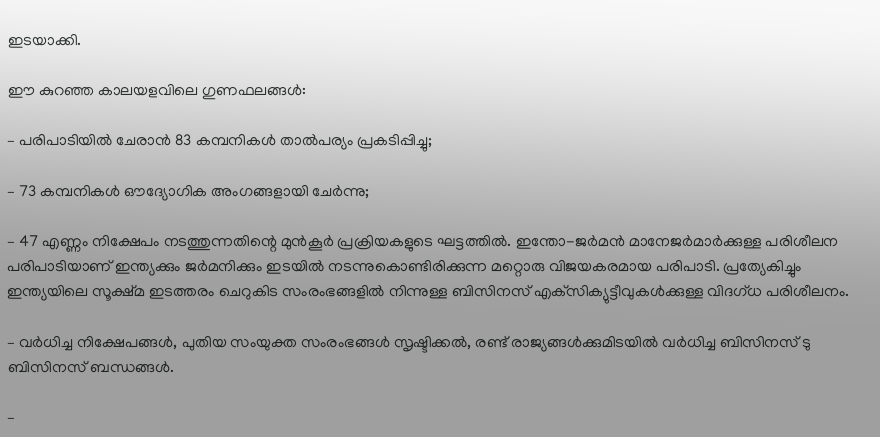ഇടയാക്കി.

ഈ കുറഞ്ഞ കാലയളവിലെ ഗുണഫലങ്ങള്‍:

– പരിപാടിയില്‍ ചേരാന്‍ 83 കമ്പനികള്‍ താല്‍പര്യം പ്രകടിപ്പിച്ചു;

– 73 കമ്പനികള്‍ ഔദ്യോഗിക അംഗങ്ങളായി ചേര്‍ന്നു;

– 47 എണ്ണം നിക്ഷേപം നടത്തുന്നതിന്റെ മുന്‍കൂര്‍ പ്രക്രിയകളുടെ ഘട്ടത്തില്‍. ഇന്തോ-ജര്‍മന്‍ മാനേജര്‍മാര്‍ക്കുള്ള പരിശീലന പരിപാടിയാണ് ഇന്ത്യക്കും ജര്‍മനിക്കും ഇടയില്‍ നടന്നുകൊണ്ടിരിക്കുന്ന മറ്റൊരു വിജയകരമായ പരിപാടി. പ്രത്യേകിച്ചും ഇന്ത്യയിലെ സൂക്ഷ്മ ഇടത്തരം ചെറുകിട സംരംഭങ്ങളില്‍ നിന്നുള്ള ബിസിനസ് എക്‌സിക്യുട്ടീവുകള്‍ക്കുള്ള വിദഗ്ധ പരിശീലനം.

– വര്‍ധിച്ച നിക്ഷേപങ്ങള്‍, പുതിയ സംയുക്ത സംരംഭങ്ങള്‍ സൃഷ്ടിക്കല്‍, രണ്ട് രാജ്യങ്ങള്‍ക്കുമിടയില്‍ വര്‍ധിച്ച ബിസിനസ് ടു ബിസിനസ് ബന്ധങ്ങള്‍.

–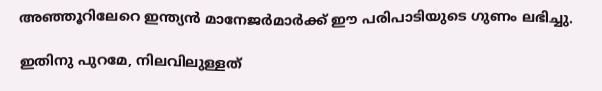അഞ്ഞൂറിലേറെ ഇന്ത്യന്‍ മാനേജര്‍മാര്‍ക്ക് ഈ പരിപാടിയുടെ ഗുണം ലഭിച്ചു.

ഇതിനു പുറമേ, നിലവിലുള്ളത്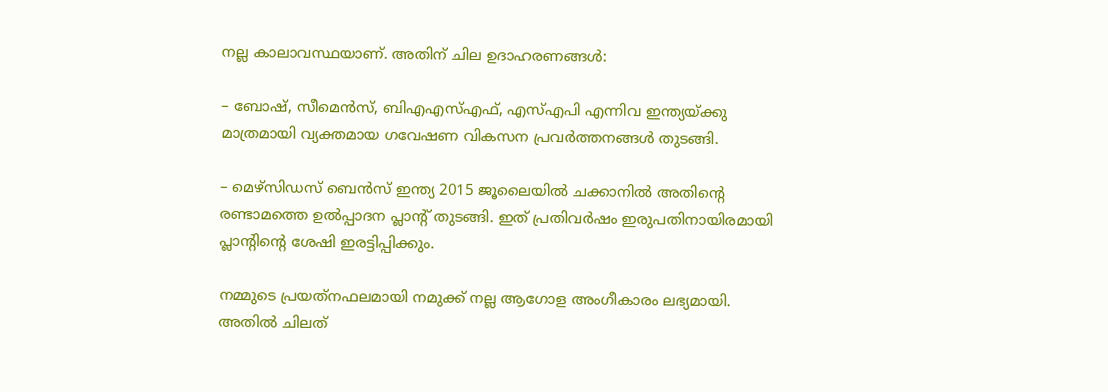നല്ല കാലാവസ്ഥയാണ്. അതിന് ചില ഉദാഹരണങ്ങള്‍:

– ബോഷ്, സീമെന്‍സ്, ബിഎഎസ്എഫ്, എസ്എപി എന്നിവ ഇന്ത്യയ്ക്കു മാത്രമായി വ്യക്തമായ ഗവേഷണ വികസന പ്രവര്‍ത്തനങ്ങള്‍ തുടങ്ങി.

– മെഴ്‌സിഡസ് ബെന്‍സ് ഇന്ത്യ 2015 ജൂലൈയില്‍ ചക്കാനില്‍ അതിന്റെ രണ്ടാമത്തെ ഉല്‍പ്പാദന പ്ലാന്റ് തുടങ്ങി. ഇത് പ്രതിവര്‍ഷം ഇരുപതിനായിരമായി പ്ലാന്റിന്റെ ശേഷി ഇരട്ടിപ്പിക്കും.

നമ്മുടെ പ്രയത്‌നഫലമായി നമുക്ക് നല്ല ആഗോള അംഗീകാരം ലഭ്യമായി. അതില്‍ ചിലത്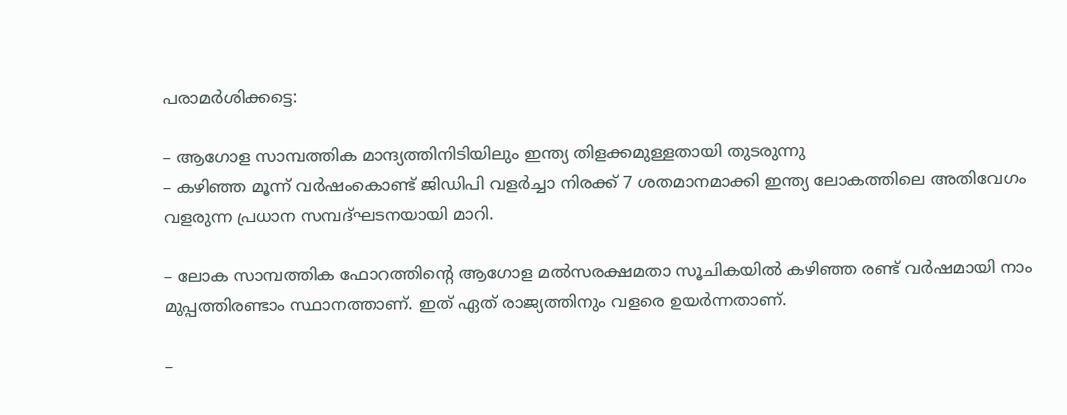പരാമര്‍ശിക്കട്ടെ:

– ആഗോള സാമ്പത്തിക മാന്ദ്യത്തിനിടിയിലും ഇന്ത്യ തിളക്കമുള്ളതായി തുടരുന്നു
– കഴിഞ്ഞ മൂന്ന് വര്‍ഷംകൊണ്ട് ജിഡിപി വളര്‍ച്ചാ നിരക്ക് 7 ശതമാനമാക്കി ഇന്ത്യ ലോകത്തിലെ അതിവേഗം വളരുന്ന പ്രധാന സമ്പദ്ഘടനയായി മാറി.

– ലോക സാമ്പത്തിക ഫോറത്തിന്റെ ആഗോള മല്‍സരക്ഷമതാ സൂചികയില്‍ കഴിഞ്ഞ രണ്ട് വര്‍ഷമായി നാം മുപ്പത്തിരണ്ടാം സ്ഥാനത്താണ്. ഇത് ഏത് രാജ്യത്തിനും വളരെ ഉയര്‍ന്നതാണ്.

–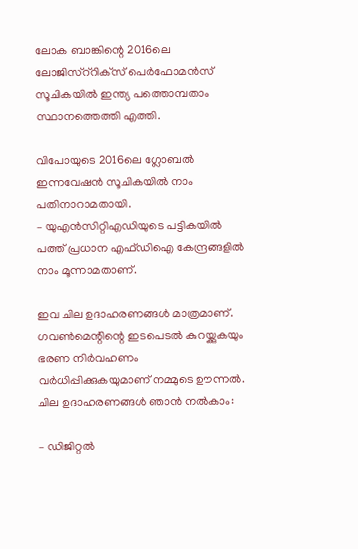ലോക ബാങ്കിന്റെ 2016ലെ ലോജിസ്‌റ്‌റിക്‌സ് പെര്‍ഫോമന്‍സ് സൂചികയില്‍ ഇന്ത്യ പത്തൊമ്പതാം സ്ഥാനത്തെത്തി എത്തി.

വിപോയുടെ 2016ലെ ഗ്ലോബല്‍ ഇന്നവേഷന്‍ സൂചികയില്‍ നാം പതിനാറാമതായി.
– യുഎന്‍സിറ്റിഎഡിയുടെ പട്ടികയില്‍ പത്ത് പ്രധാന എഫ്ഡിഐ കേന്ദ്രങ്ങളില്‍ നാം മൂന്നാമതാണ്.

ഇവ ചില ഉദാഹരണങ്ങള്‍ മാത്രമാണ്. ഗവണ്‍മെന്റിന്റെ ഇടപെടല്‍ കുറയ്ക്കുകയും ഭരണ നിര്‍വഹണം വര്‍ധിപ്പിക്കുകയുമാണ് നമ്മുടെ ഊന്നല്‍. ചില ഉദാഹരണങ്ങള്‍ ഞാന്‍ നല്‍കാം:

– ഡിജിറ്റല്‍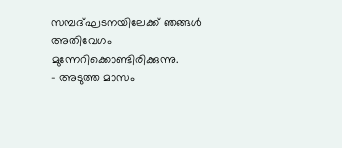സമ്പദ്ഘടനയിലേക്ക് ഞങ്ങള്‍ അതിവേഗം മുന്നേറിക്കൊണ്ടിരിക്കുന്നു.
– അടുത്ത മാസം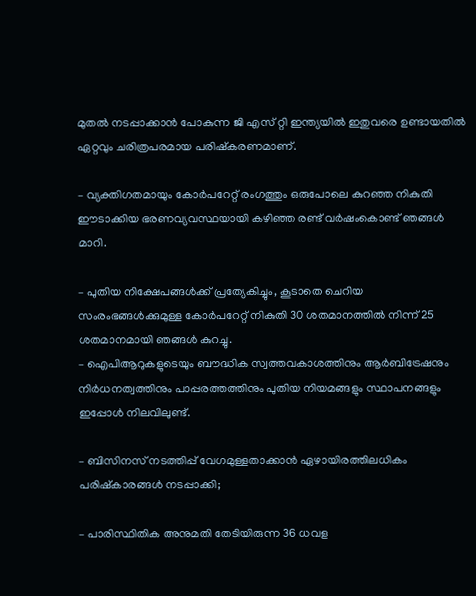മുതല്‍ നടപ്പാക്കാന്‍ പോകുന്ന ജി എസ് റ്റി ഇന്ത്യയില്‍ ഇതുവരെ ഉണ്ടായതില്‍ ഏറ്റവും ചരിത്രപരമായ പരിഷ്‌കരണമാണ്.

– വ്യക്തിഗതമായും കോര്‍പറേറ്റ് രംഗത്തും ഒരുപോലെ കുറഞ്ഞ നികുതി ഈടാക്കിയ ഭരണവ്യവസ്ഥയായി കഴിഞ്ഞ രണ്ട് വര്‍ഷംകൊണ്ട് ഞങ്ങള്‍ മാറി.

– പുതിയ നിക്ഷേപങ്ങള്‍ക്ക് പ്രത്യേകിച്ചും, കൂടാതെ ചെറിയ സംരംഭങ്ങള്‍ക്കുമുള്ള കോര്‍പറേറ്റ് നികുതി 30 ശതമാനത്തില്‍ നിന്ന് 25 ശതമാനമായി ഞങ്ങള്‍ കുറച്ചു.
– ഐപിആറുകളുടെയും ബൗദ്ധിക സ്വത്തവകാശത്തിനും ആര്‍ബിട്രേഷനും നിര്‍ധനത്വത്തിനും പാപ്പരത്തത്തിനും പുതിയ നിയമങ്ങളും സ്ഥാപനങ്ങളും ഇപ്പോള്‍ നിലവിലുണ്ട്.

– ബിസിനസ് നടത്തിപ്പ് വേഗമുള്ളതാക്കാന്‍ ഏഴായിരത്തിലധികം പരിഷ്‌കാരങ്ങള്‍ നടപ്പാക്കി;

– പാരിസ്ഥിതിക അനുമതി തേടിയിരുന്ന 36 ധവള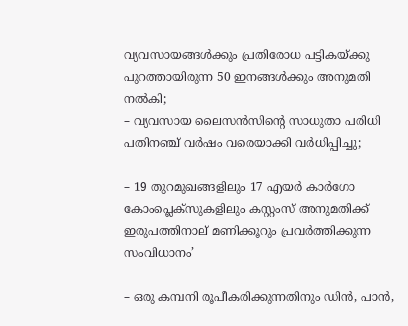വ്യവസായങ്ങള്‍ക്കും പ്രതിരോധ പട്ടികയ്ക്കു പുറത്തായിരുന്ന 50 ഇനങ്ങള്‍ക്കും അനുമതി നല്‍കി;
– വ്യവസായ ലൈസന്‍സിന്റെ സാധുതാ പരിധി പതിനഞ്ച് വര്‍ഷം വരെയാക്കി വര്‍ധിപ്പിച്ചു;

– 19 തുറമുഖങ്ങളിലും 17 എയര്‍ കാര്‍ഗോ കോംപ്ലെക്‌സുകളിലും കസ്റ്റംസ് അനുമതിക്ക് ഇരുപത്തിനാല് മണിക്കൂറും പ്രവര്‍ത്തിക്കുന്ന സംവിധാനം’

– ഒരു കമ്പനി രൂപീകരിക്കുന്നതിനും ഡിന്‍, പാന്‍,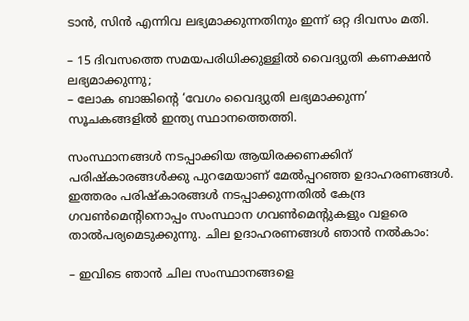ടാന്‍, സിന്‍ എന്നിവ ലഭ്യമാക്കുന്നതിനും ഇന്ന് ഒറ്റ ദിവസം മതി.

– 15 ദിവസത്തെ സമയപരിധിക്കുള്ളില്‍ വൈദ്യുതി കണക്ഷന്‍ ലഭ്യമാക്കുന്നു;
– ലോക ബാങ്കിന്റെ ‘വേഗം വൈദ്യുതി ലഭ്യമാക്കുന്ന’ സൂചകങ്ങളില്‍ ഇന്ത്യ സ്ഥാനത്തെത്തി.

സംസ്ഥാനങ്ങള്‍ നടപ്പാക്കിയ ആയിരക്കണക്കിന് പരിഷ്‌കാരങ്ങള്‍ക്കു പുറമേയാണ് മേല്‍പ്പറഞ്ഞ ഉദാഹരണങ്ങള്‍. ഇത്തരം പരിഷ്‌കാരങ്ങള്‍ നടപ്പാക്കുന്നതില്‍ കേന്ദ്ര ഗവണ്‍മെന്റിനൊപ്പം സംസ്ഥാന ഗവണ്‍മെന്റുകളും വളരെ താല്‍പര്യമെടുക്കുന്നു. ചില ഉദാഹരണങ്ങള്‍ ഞാന്‍ നല്‍കാം:

– ഇവിടെ ഞാന്‍ ചില സംസ്ഥാനങ്ങളെ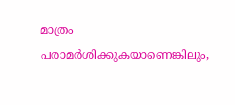മാത്രം പരാമര്‍ശിക്കുകയാണെങ്കിലും,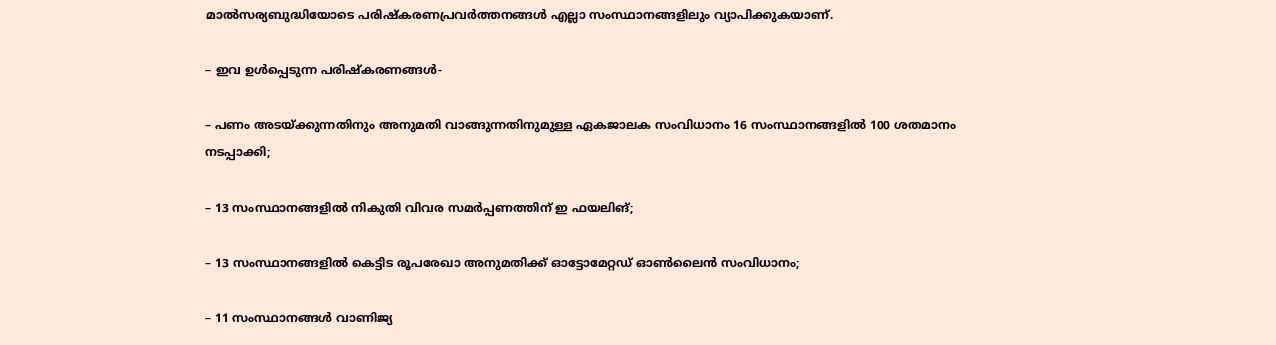മാല്‍സര്യബുദ്ധിയോടെ പരിഷ്‌കരണപ്രവര്‍ത്തനങ്ങള്‍ എല്ലാ സംസ്ഥാനങ്ങളിലും വ്യാപിക്കുകയാണ്.

– ഇവ ഉള്‍പ്പെടുന്ന പരിഷ്‌കരണങ്ങള്‍-

– പണം അടയ്ക്കുന്നതിനും അനുമതി വാങ്ങുന്നതിനുമുള്ള ഏകജാലക സംവിധാനം 16 സംസ്ഥാനങ്ങളില്‍ 100 ശതമാനം നടപ്പാക്കി;

– 13 സംസ്ഥാനങ്ങളില്‍ നികുതി വിവര സമര്‍പ്പണത്തിന് ഇ ഫയലിങ്;

– 13 സംസ്ഥാനങ്ങളില്‍ കെട്ടിട രൂപരേഖാ അനുമതിക്ക് ഓട്ടോമേറ്റഡ് ഓണ്‍ലൈന്‍ സംവിധാനം;

– 11 സംസ്ഥാനങ്ങള്‍ വാണിജ്യ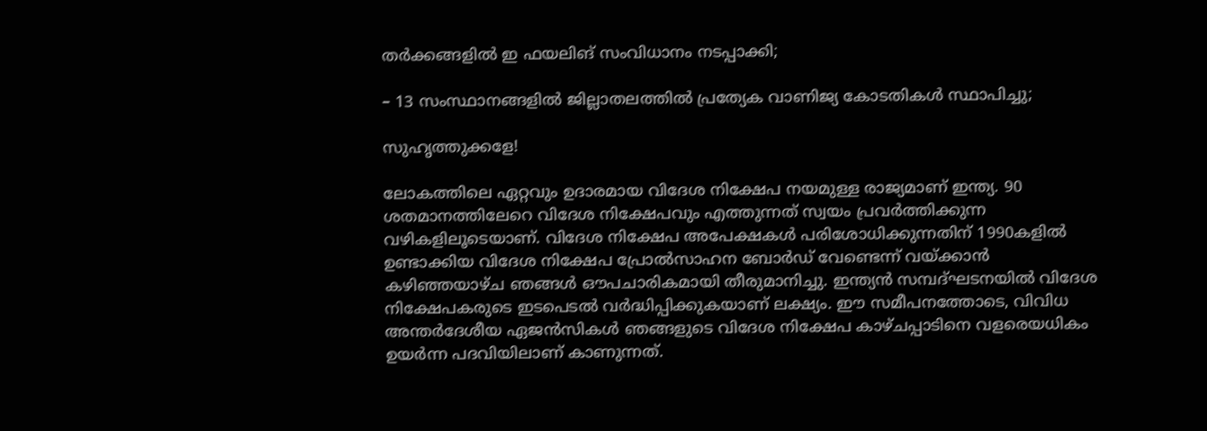തര്‍ക്കങ്ങളില്‍ ഇ ഫയലിങ് സംവിധാനം നടപ്പാക്കി;

– 13 സംസ്ഥാനങ്ങളില്‍ ജില്ലാതലത്തില്‍ പ്രത്യേക വാണിജ്യ കോടതികള്‍ സ്ഥാപിച്ചു;

സുഹൃത്തുക്കളേ!

ലോകത്തിലെ ഏറ്റവും ഉദാരമായ വിദേശ നിക്ഷേപ നയമുള്ള രാജ്യമാണ് ഇന്ത്യ. 90 ശതമാനത്തിലേറെ വിദേശ നിക്ഷേപവും എത്തുന്നത് സ്വയം പ്രവര്‍ത്തിക്കുന്ന വഴികളിലൂടെയാണ്. വിദേശ നിക്ഷേപ അപേക്ഷകള്‍ പരിശോധിക്കുന്നതിന് 1990കളില്‍ ഉണ്ടാക്കിയ വിദേശ നിക്ഷേപ പ്രോല്‍സാഹന ബോര്‍ഡ് വേണ്ടെന്ന് വയ്ക്കാന്‍ കഴിഞ്ഞയാഴ്ച ഞങ്ങള്‍ ഔപചാരികമായി തീരുമാനിച്ചു. ഇന്ത്യന്‍ സമ്പദ്ഘടനയില്‍ വിദേശ നിക്ഷേപകരുടെ ഇടപെടല്‍ വര്‍ദ്ധിപ്പിക്കുകയാണ് ലക്ഷ്യം. ഈ സമീപനത്തോടെ, വിവിധ അന്തര്‍ദേശീയ ഏജന്‍സികള്‍ ഞങ്ങളുടെ വിദേശ നിക്ഷേപ കാഴ്ചപ്പാടിനെ വളരെയധികം ഉയര്‍ന്ന പദവിയിലാണ് കാണുന്നത്.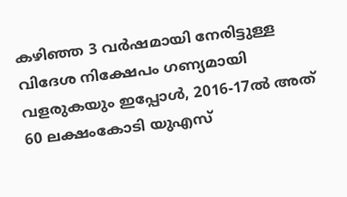കഴിഞ്ഞ 3 വര്‍ഷമായി നേരിട്ടുള്ള വിദേശ നിക്ഷേപം ഗണ്യമായി വളരുകയും ഇപ്പോള്‍, 2016-17ല്‍ അത് 60 ലക്ഷംകോടി യുഎസ്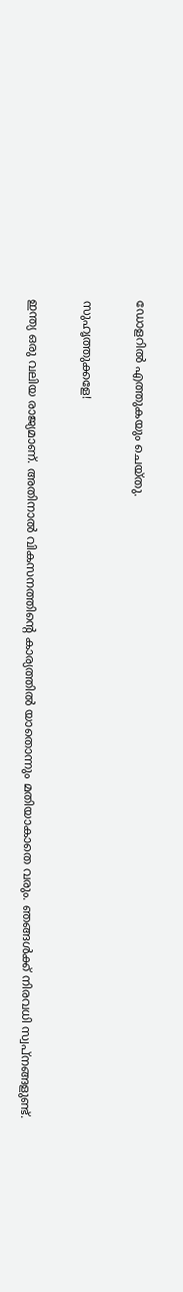ഡോളറില്‍ എത്തുകയും ചെയ്തു.

സുഹൃത്തുക്കളേ!

ഇന്ത്യ ഒരു വലിയ രാജ്യമാണ്. അതിനാല്‍ വികസനത്തിന്റെ കാര്യത്തില്‍ യാതൊന്നും മതിയാകാതെ വരും. ഞങ്ങള്‍ക്ക് നിരവധി സ്വപ്‌നങ്ങളുണ്ട്.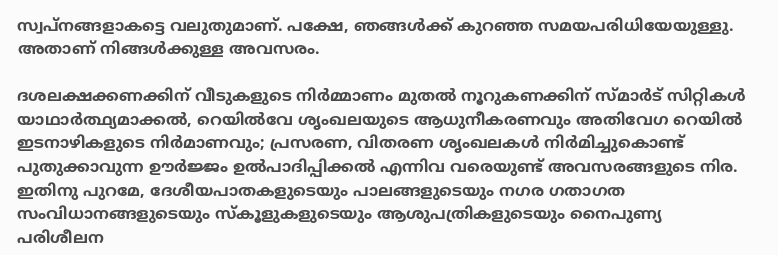സ്വപ്‌നങ്ങളാകട്ടെ വലുതുമാണ്. പക്ഷേ, ഞങ്ങള്‍ക്ക് കുറഞ്ഞ സമയപരിധിയേയുള്ളു. അതാണ് നിങ്ങള്‍ക്കുള്ള അവസരം.

ദശലക്ഷക്കണക്കിന് വീടുകളുടെ നിര്‍മ്മാണം മുതല്‍ നൂറുകണക്കിന് സ്മാര്‍ട് സിറ്റികള്‍ യാഥാര്‍ത്ഥ്യമാക്കല്‍, റെയില്‍വേ ശൃംഖലയുടെ ആധുനീകരണവും അതിവേഗ റെയില്‍ ഇടനാഴികളുടെ നിര്‍മാണവും; പ്രസരണ, വിതരണ ശൃംഖലകള്‍ നിര്‍മിച്ചുകൊണ്ട് പുതുക്കാവുന്ന ഊര്‍ജ്ജം ഉല്‍പാദിപ്പിക്കല്‍ എന്നിവ വരെയുണ്ട് അവസരങ്ങളുടെ നിര. ഇതിനു പുറമേ, ദേശീയപാതകളുടെയും പാലങ്ങളുടെയും നഗര ഗതാഗത സംവിധാനങ്ങളുടെയും സ്‌കൂളുകളുടെയും ആശുപത്രികളുടെയും നൈപുണ്യ പരിശീലന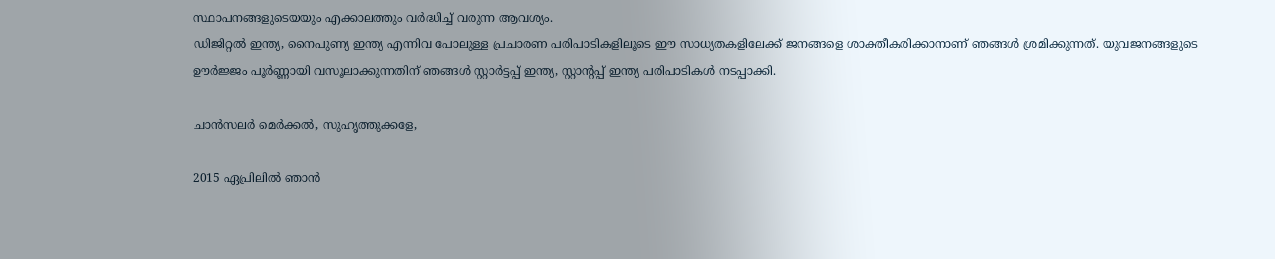സ്ഥാപനങ്ങളുടെയയും എക്കാലത്തും വര്‍ദ്ധിച്ച് വരുന്ന ആവശ്യം.
ഡിജിറ്റല്‍ ഇന്ത്യ, നൈപുണ്യ ഇന്ത്യ എന്നിവ പോലുള്ള പ്രചാരണ പരിപാടികളിലൂടെ ഈ സാധ്യതകളിലേക്ക് ജനങ്ങളെ ശാക്തീകരിക്കാനാണ് ഞങ്ങള്‍ ശ്രമിക്കുന്നത്. യുവജനങ്ങളുടെ ഊര്‍ജ്ജം പൂര്‍ണ്ണായി വസൂലാക്കുന്നതിന് ഞങ്ങള്‍ സ്റ്റാര്‍ട്ടപ്പ് ഇന്ത്യ, സ്റ്റാന്റപ്പ് ഇന്ത്യ പരിപാടികള്‍ നടപ്പാക്കി.

ചാന്‍സലര്‍ മെര്‍ക്കല്‍, സുഹൃത്തുക്കളേ,

2015 ഏപ്രിലില്‍ ഞാന്‍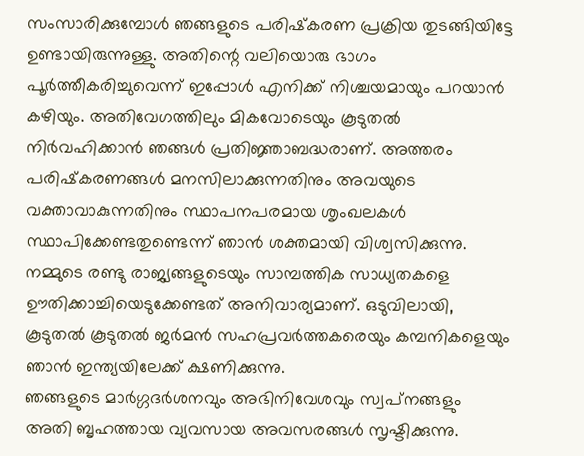സംസാരിക്കുമ്പോള്‍ ഞങ്ങളുടെ പരിഷ്‌കരണ പ്രക്രിയ തുടങ്ങിയിട്ടേ ഉണ്ടായിരുന്നുള്ളു. അതിന്റെ വലിയൊരു ഭാഗം പൂര്‍ത്തീകരിച്ചുവെന്ന് ഇപ്പോള്‍ എനിക്ക് നിശ്ചയമായും പറയാന്‍ കഴിയും. അതിവേഗത്തിലും മികവോടെയും കൂടുതല്‍ നിര്‍വഹിക്കാന്‍ ഞങ്ങള്‍ പ്രതിജ്ഞാബദ്ധരാണ്. അത്തരം പരിഷ്‌കരണങ്ങള്‍ മനസിലാക്കുന്നതിനും അവയുടെ വക്താവാകുന്നതിനും സ്ഥാപനപരമായ ശൃംഖലകള്‍ സ്ഥാപിക്കേണ്ടതുണ്ടെന്ന് ഞാന്‍ ശക്തമായി വിശ്വസിക്കുന്നു. നമ്മുടെ രണ്ടു രാജ്യങ്ങളുടെയും സാമ്പത്തിക സാധ്യതകളെ ഊതിക്കാച്ചിയെടുക്കേണ്ടത് അനിവാര്യമാണ്. ഒടുവിലായി, കൂടുതല്‍ കൂടുതല്‍ ജര്‍മന്‍ സഹപ്രവര്‍ത്തകരെയും കമ്പനികളെയും ഞാന്‍ ഇന്ത്യയിലേക്ക് ക്ഷണിക്കുന്നു.
ഞങ്ങളുടെ മാര്‍ഗ്ഗദര്‍ശനവും അഭിനിവേശവും സ്വപ്‌നങ്ങളും അതി ബൃഹത്തായ വ്യവസായ അവസരങ്ങള്‍ സൃഷ്ടിക്കുന്നു.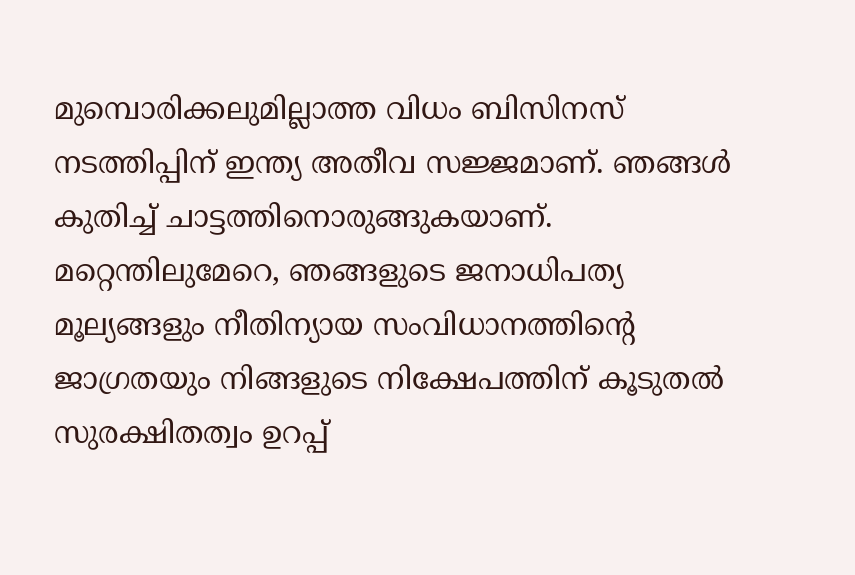മുമ്പൊരിക്കലുമില്ലാത്ത വിധം ബിസിനസ് നടത്തിപ്പിന് ഇന്ത്യ അതീവ സജ്ജമാണ്. ഞങ്ങള്‍ കുതിച്ച് ചാട്ടത്തിനൊരുങ്ങുകയാണ്. മറ്റെന്തിലുമേറെ, ഞങ്ങളുടെ ജനാധിപത്യ മൂല്യങ്ങളും നീതിന്യായ സംവിധാനത്തിന്റെ ജാഗ്രതയും നിങ്ങളുടെ നിക്ഷേപത്തിന് കൂടുതല്‍ സുരക്ഷിതത്വം ഉറപ്പ്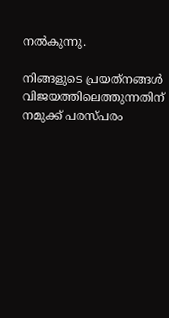നല്‍കുന്നു.

നിങ്ങളുടെ പ്രയത്‌നങ്ങള്‍ വിജയത്തിലെത്തുന്നതിന് നമുക്ക് പരസ്പരം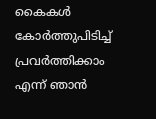കൈകള്‍ കോര്‍ത്തുപിടിച്ച് പ്രവര്‍ത്തിക്കാം എന്ന് ഞാന്‍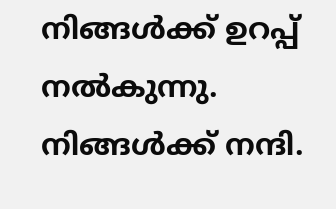നിങ്ങള്‍ക്ക് ഉറപ്പ് നല്‍കുന്നു.
നിങ്ങള്‍ക്ക് നന്ദി.